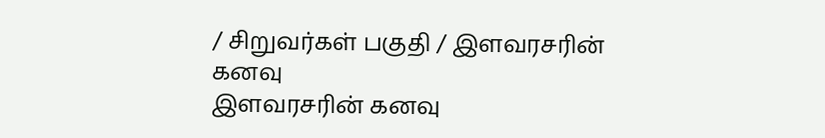/ சிறுவர்கள் பகுதி / இளவரசரின் கனவு
இளவரசரின் கனவு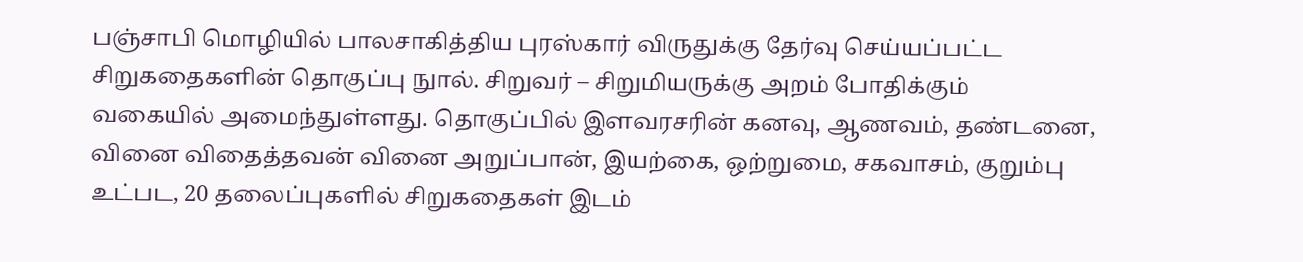பஞ்சாபி மொழியில் பாலசாகித்திய புரஸ்கார் விருதுக்கு தேர்வு செய்யப்பட்ட சிறுகதைகளின் தொகுப்பு நுால். சிறுவர் – சிறுமியருக்கு அறம் போதிக்கும் வகையில் அமைந்துள்ளது. தொகுப்பில் இளவரசரின் கனவு, ஆணவம், தண்டனை, வினை விதைத்தவன் வினை அறுப்பான், இயற்கை, ஒற்றுமை, சகவாசம், குறும்பு உட்பட, 20 தலைப்புகளில் சிறுகதைகள் இடம்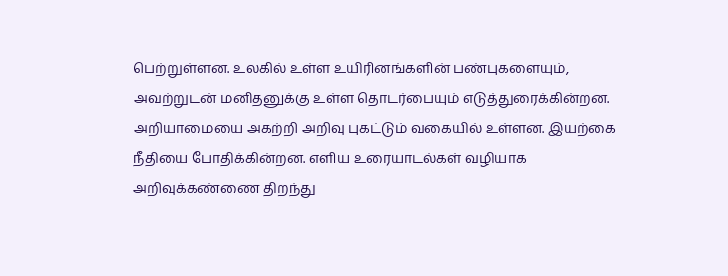பெற்றுள்ளன. உலகில் உள்ள உயிரினங்களின் பண்புகளையும், அவற்றுடன் மனிதனுக்கு உள்ள தொடர்பையும் எடுத்துரைக்கின்றன. அறியாமையை அகற்றி அறிவு புகட்டும் வகையில் உள்ளன. இயற்கை நீதியை போதிக்கின்றன. எளிய உரையாடல்கள் வழியாக அறிவுக்கண்ணை திறந்து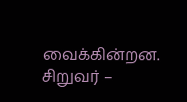வைக்கின்றன. சிறுவர் –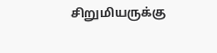சிறுமியருக்கு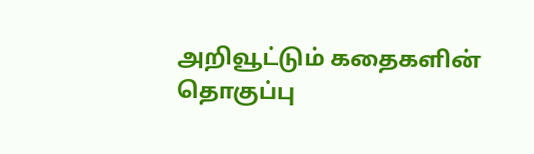அறிவூட்டும் கதைகளின் தொகுப்பு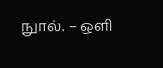நுால். – ஒளி